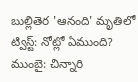బుల్లితెర 'ఆనంది' మృతిలో ట్విస్ట్: నోట్లో ఏముంది?
ముంబై: చిన్నారి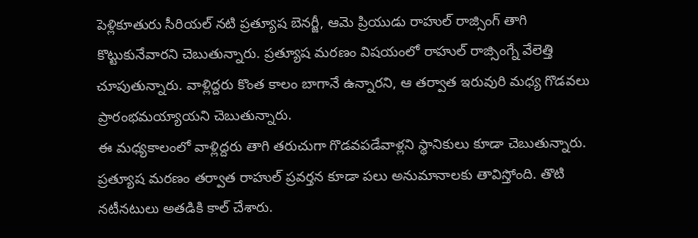పెళ్లికూతురు సీరియల్ నటి ప్రత్యూష బెనర్జీ, ఆమె ప్రియుడు రాహుల్ రాజ్సింగ్ తాగి కొట్టుకునేవారని చెబుతున్నారు. ప్రత్యూష మరణం విషయంలో రాహుల్ రాజ్సింగ్నే వేలెత్తి చూపుతున్నారు. వాళ్లిద్దరు కొంత కాలం బాగానే ఉన్నారని, ఆ తర్వాత ఇరువురి మధ్య గొడవలు ప్రారంభమయ్యాయని చెబుతున్నారు.
ఈ మధ్యకాలంలో వాళ్లిద్దరు తాగి తరుచుగా గొడవపడేవాళ్లని స్థానికులు కూడా చెబుతున్నారు. ప్రత్యూష మరణం తర్వాత రాహుల్ ప్రవర్తన కూడా పలు అనుమానాలకు తావిస్తోంది. తొటి నటీనటులు అతడికి కాల్ చేశారు.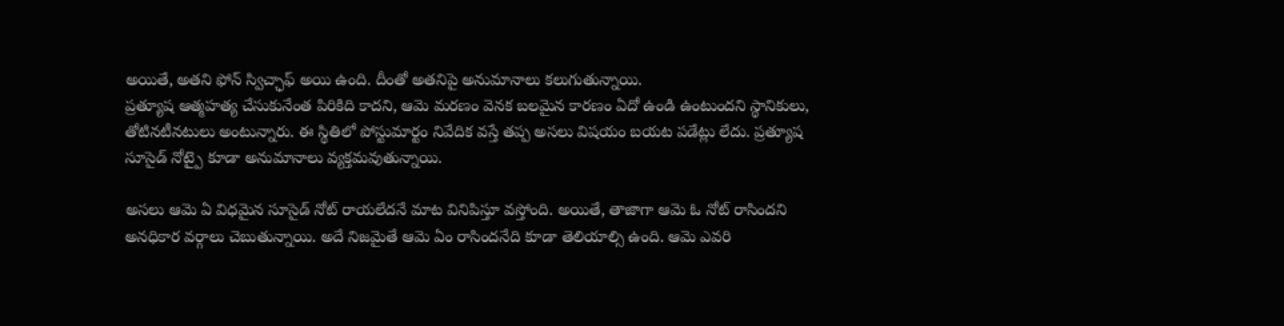అయితే, అతని ఫోన్ స్విచ్ఛాఫ్ అయి ఉంది. దీంతో అతనిపై అనుమానాలు కలుగుతున్నాయి.
ప్రత్యూష ఆత్మహత్య చేసుకునేంత పిరికిది కాదని, ఆమె మరణం వెనక బలమైన కారణం ఏదో ఉండి ఉంటుందని స్థానికులు, తోటినటీనటులు అంటున్నారు. ఈ స్థితిలో పోస్టుమార్టం నివేదిక వస్తే తప్ప అసలు విషయం బయట పడేట్లు లేదు. ప్రత్యూష సూసైడ్ నోట్పై కూడా అనుమానాలు వ్యక్తమవుతున్నాయి.

అసలు ఆమె ఏ విధమైన సూసైడ్ నోట్ రాయలేదనే మాట వినిపిస్తూ వస్తోంది. అయితే, తాజాగా ఆమె ఓ నోట్ రాసిందని అనధికార వర్గాలు చెబుతున్నాయి. అదే నిజమైతే ఆమె ఏం రాసిందనేది కూడా తెలియాల్సి ఉంది. ఆమె ఎవరి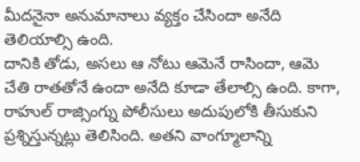మీదనైనా అనుమానాలు వ్యక్తం చేసిందా అనేది తెలియాల్సి ఉంది.
దానికి తోడు, అసలు ఆ నోటు ఆమెనే రాసిందా, ఆమె చేతి రాతతోనే ఉందా అనేది కూడా తేలాల్సి ఉంది. కాగా, రాహుల్ రాజ్సింగ్ను పోలీసులు అదుపులోకి తీసుకుని ప్రశ్నిస్తున్నట్లు తెలిసింది. అతని వాంగ్మూలాన్ని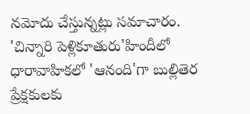నమోదు చేస్తున్నట్లు సమాచారం.
'చిన్నారి పెళ్లికూతురు'హిందీలో ధారావాహికలో 'ఆనంది'గా బుల్లితెర ప్రేక్షకులకు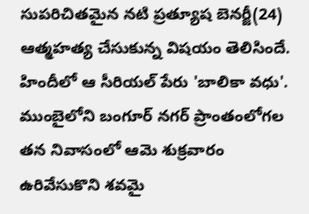సుపరిచితమైన నటి ప్రత్యూష బెనర్జీ(24) ఆత్మహత్య చేసుకున్న విషయం తెలిసిందే. హిందీలో ఆ సీరియల్ పేరు 'బాలికా వధు'. ముంబైలోని బంగూర్ నగర్ ప్రాంతంలోగల తన నివాసంలో ఆమె శుక్రవారం ఉరివేసుకొని శవమై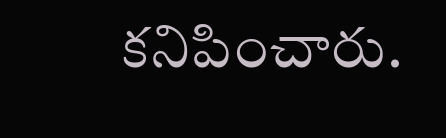కనిపించారు.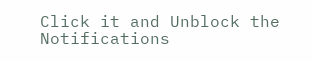Click it and Unblock the Notifications